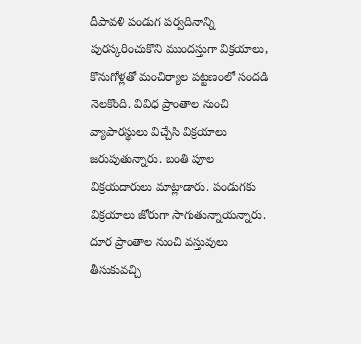దీపావళి పండుగ పర్వదినాన్ని పురస్కరించుకొని ముందస్తుగా విక్రయాలు, కొనుగోళ్లతో మంచిర్యాల పట్టణంలో సందడి నెలకొంది. వివిధ ప్రాంతాల నుంచి వ్యాపారస్థులు విచ్చేసి విక్రయాలు జరుపుతున్నారు. బంతి పూల విక్రయదారులు మాట్లాడారు. పండుగకు విక్రయాలు జోరుగా సాగుతున్నాయన్నారు. దూర ప్రాంతాల నుంచి వస్తువులు తీసుకువచ్చి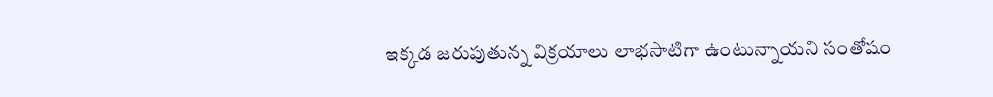ఇక్కడ జరుపుతున్న విక్రయాలు లాభసాటిగా ఉంటున్నాయని సంతోషం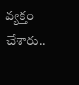వ్యక్తం చేశారు..